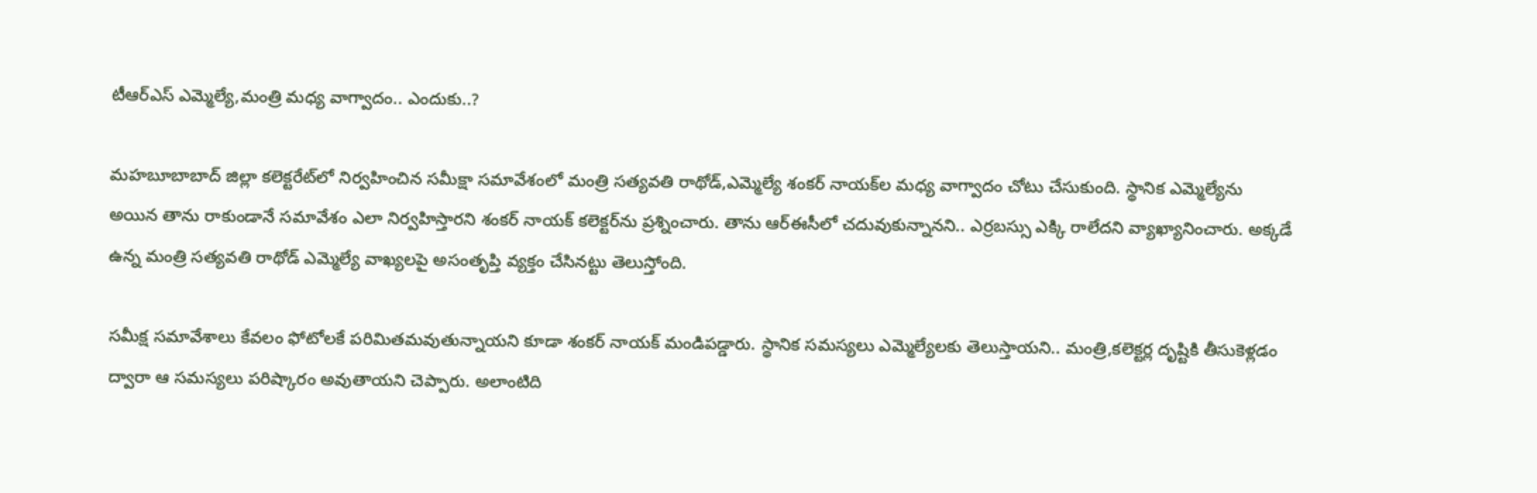టీఆర్ఎస్ ఎమ్మెల్యే,మంత్రి మధ్య వాగ్వాదం.. ఎందుకు..?

మహబూబాబాద్ జిల్లా కలెక్టరేట్‌లో నిర్వహించిన సమీక్షా సమావేశంలో మంత్రి సత్యవతి రాథోడ్,ఎమ్మెల్యే శంకర్ నాయక్‌ల మధ్య వాగ్వాదం చోటు చేసుకుంది. స్థానిక ఎమ్మెల్యేను అయిన తాను రాకుండానే సమావేశం ఎలా నిర్వహిస్తారని శంకర్ నాయక్ కలెక్టర్‌ను ప్రశ్నించారు. తాను ఆర్‌ఈసీలో చదువుకున్నానని.. ఎర్రబస్సు ఎక్కి రాలేదని వ్యాఖ్యానించారు. అక్కడే ఉన్న మంత్రి సత్యవతి రాథోడ్ ఎమ్మెల్యే వాఖ్యలపై అసంతృప్తి వ్యక్తం చేసినట్టు తెలుస్తోంది.

సమీక్ష సమావేశాలు కేవలం ఫోటోలకే పరిమితమవుతున్నాయని కూడా శంకర్ నాయక్ మండిపడ్డారు. స్థానిక సమస్యలు ఎమ్మెల్యేలకు తెలుస్తాయని.. మంత్రి,కలెక్టర్ల దృష్టికి తీసుకెళ్లడం ద్వారా ఆ సమస్యలు పరిష్కారం అవుతాయని చెప్పారు. అలాంటిది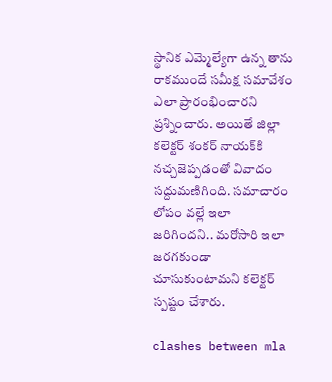స్థానిక ఎమ్మెల్యేగా ఉన్న తాను రాకముందే సమీక్ష సమావేశం ఎలా ప్రారంభించారని ప్రశ్నించారు. అయితే జిల్లా కలెక్టర్ శంకర్ నాయక్‌కి నచ్చజెప్పడంతో వివాదం సద్దుమణిగింది. సమాచారం లోపం వల్లే ఇలా జరిగిందని.. మరోసారి ఇలా జరగకుండా చూసుకుంటామని కలెక్టర్ స్పష్టం చేశారు.

clashes between mla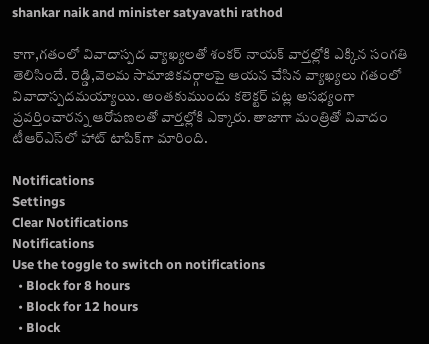shankar naik and minister satyavathi rathod

కాగా,గతంలో వివాదాస్పద వ్యాఖ్యలతో శంకర్ నాయక్ వార్తల్లోకి ఎక్కిన సంగతి తెలిసిందే. రెడ్డి,వెలమ సామాజికవర్గాలపై ఆయన చేసిన వ్యాఖ్యలు గతంలో వివాదాస్పదమయ్యాయి. అంతకుముందు కలెక్టర్‌ పట్ల అసభ్యంగా ప్రవర్తించారన్న ఆరోపణలతో వార్తల్లోకి ఎక్కారు. తాజాగా మంత్రితో వివాదం టీఆర్ఎస్‌లో హాట్ టాపిక్‌గా మారింది.

Notifications
Settings
Clear Notifications
Notifications
Use the toggle to switch on notifications
  • Block for 8 hours
  • Block for 12 hours
  • Block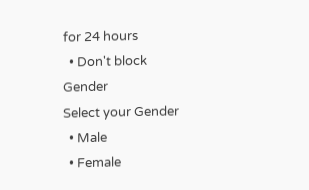for 24 hours
  • Don't block
Gender
Select your Gender
  • Male
  • Female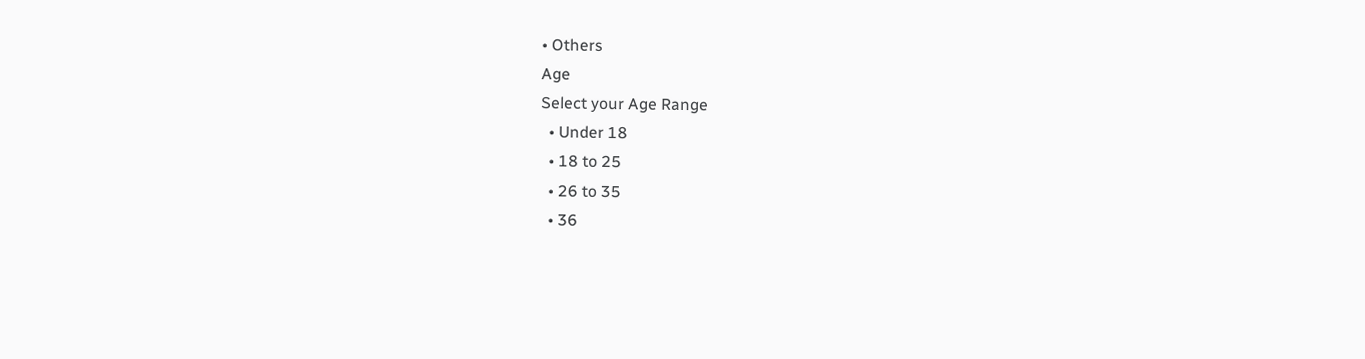• Others
Age
Select your Age Range
  • Under 18
  • 18 to 25
  • 26 to 35
  • 36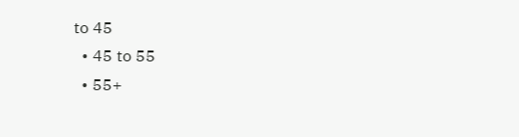to 45
  • 45 to 55
  • 55+